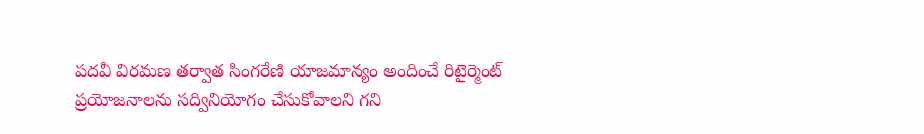పదవీ విరమణ తర్వాత సింగరేణి యాజమాన్యం అందించే రిటైర్మెంట్ ప్రయోజనాలను సద్వినియోగం చేసుకోవాలని గని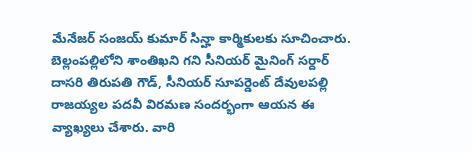మేనేజర్ సంజయ్ కుమార్ సిన్హా కార్మికులకు సూచించారు. బెల్లంపల్లిలోని శాంతిఖని గని సీనియర్ మైనింగ్ సర్దార్ దాసరి తిరుపతి గౌడ్, సీనియర్ సూపర్డెంట్ దేవులపల్లి రాజయ్యల పదవీ విరమణ సందర్భంగా ఆయన ఈ వ్యాఖ్యలు చేశారు. వారి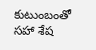కుటుంబంతో సహా శేష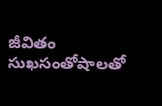జీవితం సుఖసంతోషాలతో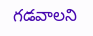గడవాలని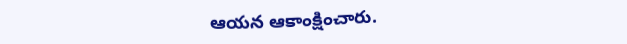ఆయన ఆకాంక్షించారు.